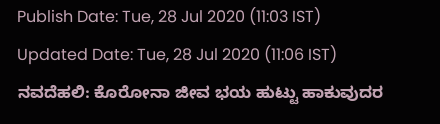Publish Date: Tue, 28 Jul 2020 (11:03 IST)
Updated Date: Tue, 28 Jul 2020 (11:06 IST)
ನವದೆಹಲಿ: ಕೊರೋನಾ ಜೀವ ಭಯ ಹುಟ್ಟು ಹಾಕುವುದರ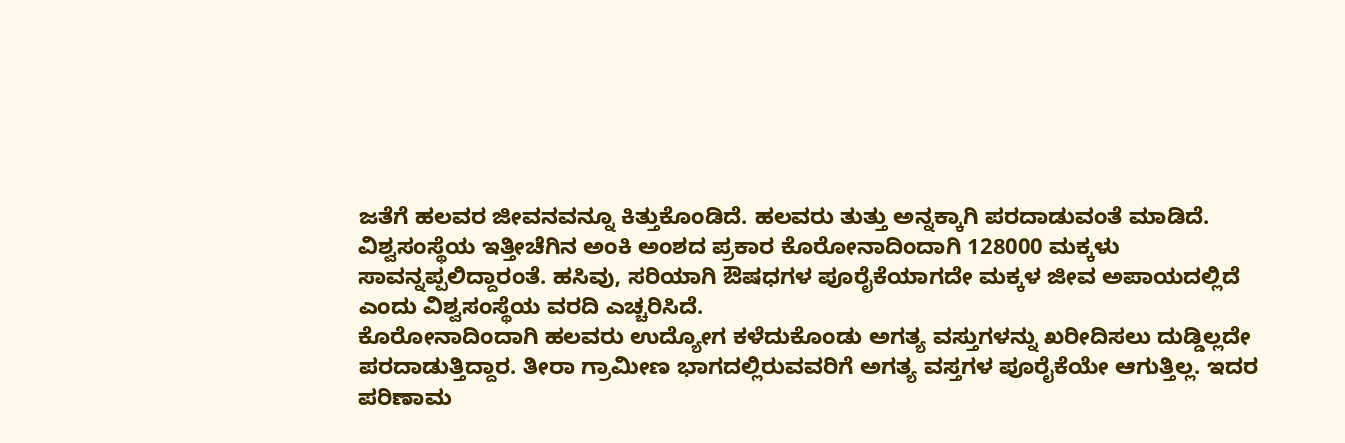ಜತೆಗೆ ಹಲವರ ಜೀವನವನ್ನೂ ಕಿತ್ತುಕೊಂಡಿದೆ. ಹಲವರು ತುತ್ತು ಅನ್ನಕ್ಕಾಗಿ ಪರದಾಡುವಂತೆ ಮಾಡಿದೆ.
ವಿಶ್ವಸಂಸ್ಥೆಯ ಇತ್ತೀಚೆಗಿನ ಅಂಕಿ ಅಂಶದ ಪ್ರಕಾರ ಕೊರೋನಾದಿಂದಾಗಿ 128000 ಮಕ್ಕಳು ಸಾವನ್ನಪ್ಪಲಿದ್ದಾರಂತೆ. ಹಸಿವು, ಸರಿಯಾಗಿ ಔಷಧಗಳ ಪೂರೈಕೆಯಾಗದೇ ಮಕ್ಕಳ ಜೀವ ಅಪಾಯದಲ್ಲಿದೆ ಎಂದು ವಿಶ್ವಸಂಸ್ಥೆಯ ವರದಿ ಎಚ್ಚರಿಸಿದೆ.
ಕೊರೋನಾದಿಂದಾಗಿ ಹಲವರು ಉದ್ಯೋಗ ಕಳೆದುಕೊಂಡು ಅಗತ್ಯ ವಸ್ತುಗಳನ್ನು ಖರೀದಿಸಲು ದುಡ್ಡಿಲ್ಲದೇ ಪರದಾಡುತ್ತಿದ್ದಾರ. ತೀರಾ ಗ್ರಾಮೀಣ ಭಾಗದಲ್ಲಿರುವವರಿಗೆ ಅಗತ್ಯ ವಸ್ತಗಳ ಪೂರೈಕೆಯೇ ಆಗುತ್ತಿಲ್ಲ. ಇದರ ಪರಿಣಾಮ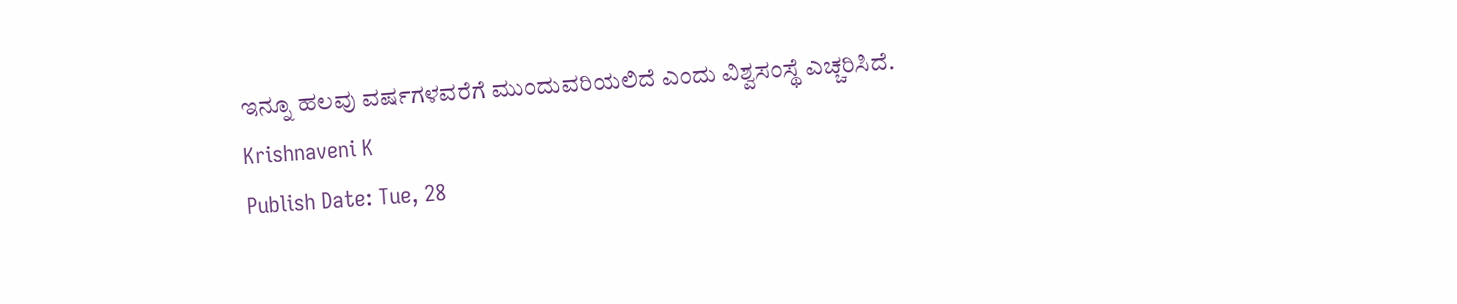ಇನ್ನೂ ಹಲವು ವರ್ಷಗಳವರೆಗೆ ಮುಂದುವರಿಯಲಿದೆ ಎಂದು ವಿಶ್ವಸಂಸ್ಥೆ ಎಚ್ಚರಿಸಿದೆ.
Krishnaveni K
Publish Date: Tue, 28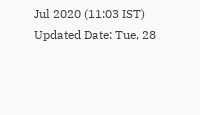Jul 2020 (11:03 IST)
Updated Date: Tue, 28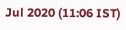Jul 2020 (11:06 IST)